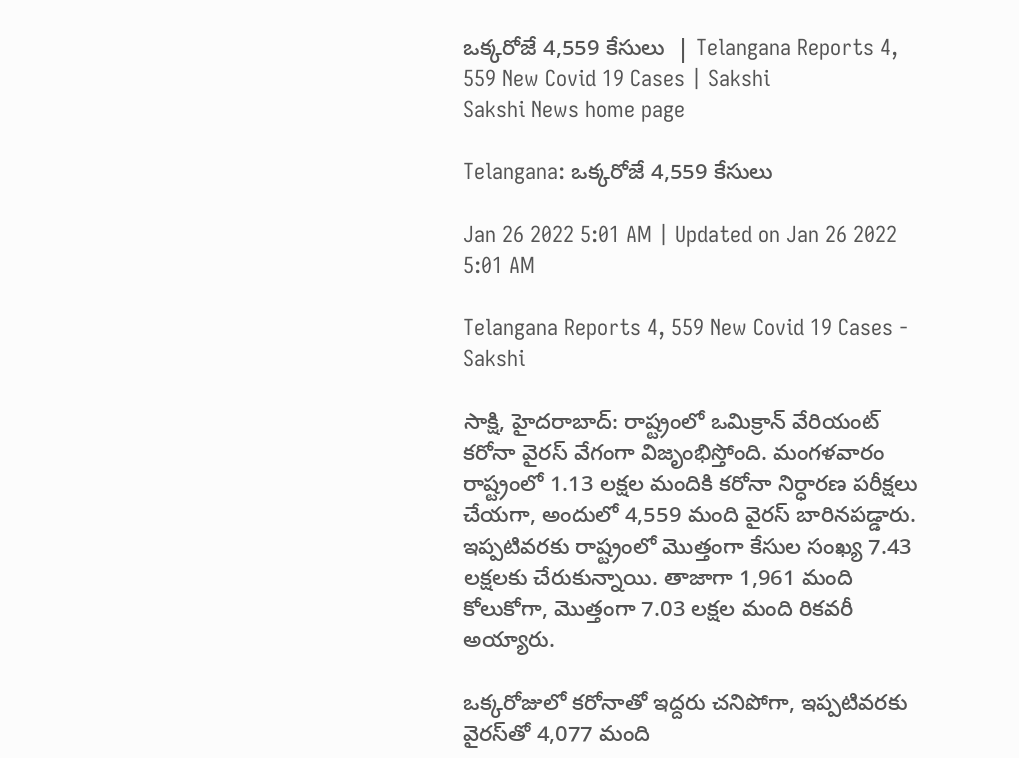ఒక్కరోజే 4,559 కేసులు  | Telangana Reports 4, 559 New Covid 19 Cases | Sakshi
Sakshi News home page

Telangana: ఒక్కరోజే 4,559 కేసులు

Jan 26 2022 5:01 AM | Updated on Jan 26 2022 5:01 AM

Telangana Reports 4, 559 New Covid 19 Cases - Sakshi

సాక్షి, హైదరాబాద్‌: రాష్ట్రంలో ఒమిక్రాన్‌ వేరియంట్‌ కరోనా వైరస్‌ వేగంగా విజృంభిస్తోంది. మంగళవారం రాష్ట్రంలో 1.13 లక్షల మందికి కరోనా నిర్ధారణ పరీక్షలు చేయగా, అందులో 4,559 మంది వైరస్‌ బారినపడ్డారు. ఇప్పటివరకు రాష్ట్రంలో మొత్తంగా కేసుల సంఖ్య 7.43 లక్షలకు చేరుకున్నాయి. తాజాగా 1,961 మంది కోలుకోగా, మొత్తంగా 7.03 లక్షల మంది రికవరీ అయ్యారు.

ఒక్కరోజులో కరోనాతో ఇద్దరు చనిపోగా, ఇప్పటివరకు వైరస్‌తో 4,077 మంది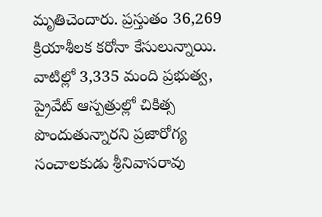మృతిచెందారు. ప్రస్తుతం 36,269 క్రియాశీలక కరోనా కేసులున్నాయి. వాటిల్లో 3,335 మంది ప్రభుత్వ, ప్రైవేట్‌ ఆస్పత్రుల్లో చికిత్స పొందుతున్నారని ప్రజారోగ్య సంచాలకుడు శ్రీనివాసరావు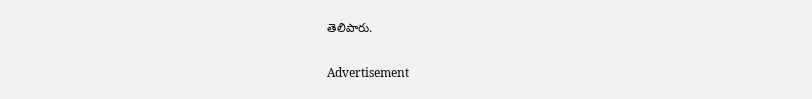తెలిపారు.

Advertisement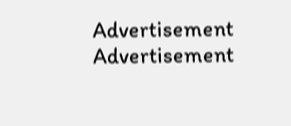Advertisement
Advertisement